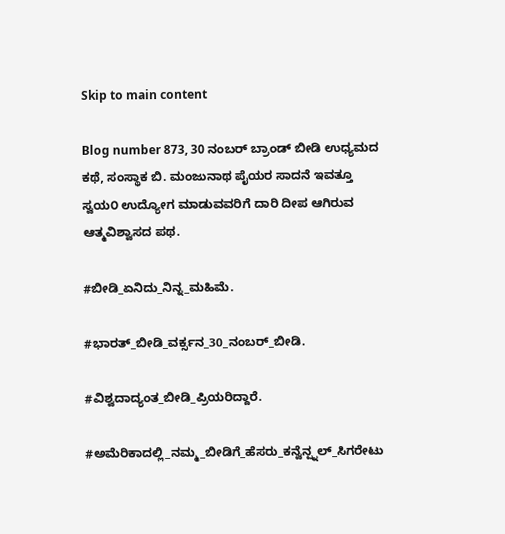Skip to main content

Blog number 873, 30 ನಂಬರ್ ಬ್ರಾಂಡ್ ಬೀಡಿ ಉಧ್ಯಮದ ಕಥೆ, ಸಂಸ್ಥಾಕ ಬಿ. ಮಂಜುನಾಥ ಪೈಯರ ಸಾದನೆ ಇವತ್ತೂ ಸ್ವಯ೦ ಉದ್ಯೋಗ ಮಾಡುವವರಿಗೆ ದಾರಿ ದೀಪ ಆಗಿರುವ ಆತ್ಮವಿಶ್ವಾಸದ ಪಥ.

#ಬೀಡಿ_ಏನಿದು_ನಿನ್ನ_ಮಹಿಮೆ.

#ಭಾರತ್_ಬೀಡಿ_ವರ್ಕ್ಸನ_30_ನಂಬರ್_ಬೀಡಿ.

#ವಿಶ್ವದಾದ್ಯಂತ_ಬೀಡಿ_ಪ್ರಿಯರಿದ್ದಾರೆ.

#ಅಮೆರಿಕಾದಲ್ಲಿ_ನಮ್ಮ_ಬೀಡಿಗೆ_ಹೆಸರು_ಕನ್ವೆನ್ಷ್ನಲ್_ಸಿಗರೇಟು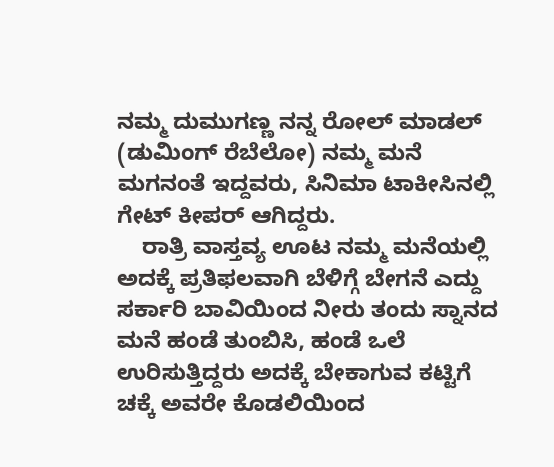ನಮ್ಮ ದುಮುಗಣ್ಣ ನನ್ನ ರೋಲ್ ಮಾಡಲ್ (ಡುಮಿಂಗ್ ರೆಬೆಲೋ) ನಮ್ಮ ಮನೆ ಮಗನಂತೆ ಇದ್ದವರು, ಸಿನಿಮಾ ಟಾಕೀಸಿನಲ್ಲಿ ಗೇಟ್ ಕೀಪರ್ ಆಗಿದ್ದರು.
    ರಾತ್ರಿ ವಾಸ್ತವ್ಯ ಊಟ ನಮ್ಮ ಮನೆಯಲ್ಲಿ ಅದಕ್ಕೆ ಪ್ರತಿಫಲವಾಗಿ ಬೆಳಿಗ್ಗೆ ಬೇಗನೆ ಎದ್ದು ಸರ್ಕಾರಿ ಬಾವಿಯಿಂದ ನೀರು ತಂದು ಸ್ನಾನದ ಮನೆ ಹಂಡೆ ತುಂಬಿಸಿ, ಹಂಡೆ ಒಲೆ ಉರಿಸುತ್ತಿದ್ದರು ಅದಕ್ಕೆ ಬೇಕಾಗುವ ಕಟ್ಟಿಗೆ ಚಕ್ಕೆ ಅವರೇ ಕೊಡಲಿಯಿಂದ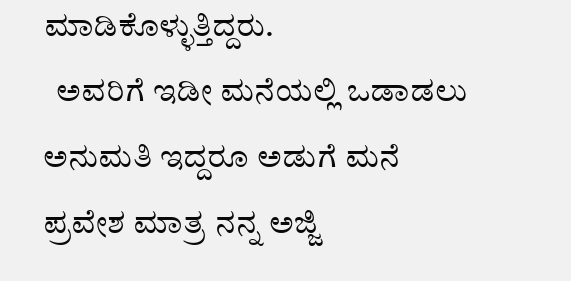ಮಾಡಿಕೊಳ್ಳುತ್ತಿದ್ದರು.
  ಅವರಿಗೆ ಇಡೀ ಮನೆಯಲ್ಲಿ ಒಡಾಡಲು ಅನುಮತಿ ಇದ್ದರೂ ಅಡುಗೆ ಮನೆ ಪ್ರವೇಶ ಮಾತ್ರ ನನ್ನ ಅಜ್ಜಿ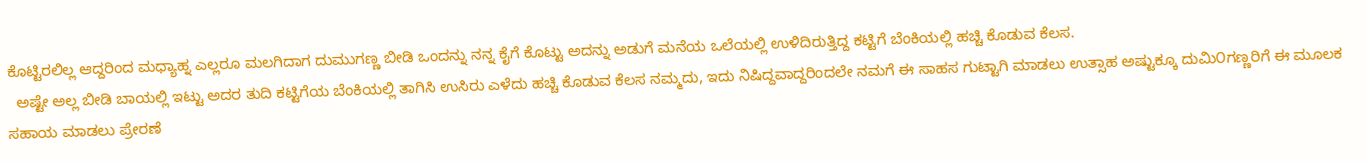ಕೊಟ್ಟಿರಲಿಲ್ಲ ಆದ್ದರಿಂದ ಮಧ್ಯಾಹ್ನ ಎಲ್ಲರೂ ಮಲಗಿದಾಗ ದುಮುಗಣ್ಣ ಬೀಡಿ ಒಂದನ್ನು ನನ್ನ ಕೈಗೆ ಕೊಟ್ಟು ಅದನ್ನು ಅಡುಗೆ ಮನೆಯ ಒಲೆಯಲ್ಲಿ ಉಳಿದಿರುತ್ತಿದ್ದ ಕಟ್ಟಿಗೆ ಬೆಂಕಿಯಲ್ಲಿ ಹಚ್ಚಿ ಕೊಡುವ ಕೆಲಸ.
  ಅಷ್ಟೇ ಅಲ್ಲ ಬೀಡಿ ಬಾಯಲ್ಲಿ ಇಟ್ಟು ಅದರ ತುದಿ ಕಟ್ಟಿಗೆಯ ಬೆಂಕಿಯಲ್ಲಿ ತಾಗಿಸಿ ಉಸಿರು ಎಳೆದು ಹಚ್ಚಿ ಕೊಡುವ ಕೆಲಸ ನಮ್ಮದು, ಇದು ನಿಷಿದ್ದವಾದ್ದರಿಂದಲೇ ನಮಗೆ ಈ ಸಾಹಸ ಗುಟ್ಟಾಗಿ ಮಾಡಲು ಉತ್ಸಾಹ ಅಷ್ಟುಕ್ಕೂ ದುಮಿ೦ಗಣ್ಣರಿಗೆ ಈ ಮೂಲಕ ಸಹಾಯ ಮಾಡಲು ಪ್ರೇರಣೆ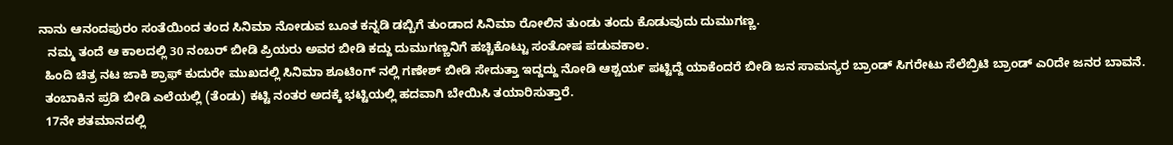ನಾನು ಆನಂದಪುರಂ ಸಂತೆಯಿಂದ ತಂದ ಸಿನಿಮಾ ನೋಡುವ ಬೂತ ಕನ್ನಡಿ ಡಬ್ಬಿಗೆ ತುಂಡಾದ ಸಿನಿಮಾ ರೋಲಿನ ತುಂಡು ತಂದು ಕೊಡುವುದು ದುಮುಗಣ್ಣ.
   ನಮ್ಮ ತಂದೆ ಆ ಕಾಲದಲ್ಲಿ 30 ನಂಬರ್ ಬೀಡಿ ಪ್ರಿಯರು ಅವರ ಬೀಡಿ ಕದ್ದು ದುಮುಗಣ್ಣನಿಗೆ ಹಚ್ಚಿಕೊಟ್ಟು ಸಂತೋಷ ಪಡುವಕಾಲ.
  ಹಿಂದಿ ಚಿತ್ರ ನಟ ಜಾಕಿ ಶ್ರಾಫ್ ಕುದುರೇ ಮುಖದಲ್ಲಿ ಸಿನಿಮಾ ಶೂಟಿಂಗ್ ನಲ್ಲಿ ಗಣೇಶ್ ಬೀಡಿ ಸೇದುತ್ತಾ ಇದ್ದದ್ದು ನೋಡಿ ಆಶ್ಚಯ೯ ಪಟ್ಟಿದ್ದೆ ಯಾಕೆಂದರೆ ಬೀಡಿ ಜನ ಸಾಮನ್ಯರ ಬ್ರಾಂಡ್ ಸಿಗರೇಟು ಸೆಲೆಬ್ರಿಟಿ ಬ್ರಾಂಡ್ ಎ೦ದೇ ಜನರ ಬಾವನೆ.
  ತಂಬಾಕಿನ ಪ್ರಡಿ ಬೀಡಿ ಎಲೆಯಲ್ಲಿ (ತೆಂಡು) ಕಟ್ಟಿ ನಂತರ ಅದಕ್ಕೆ ಭಟ್ಟಿಯಲ್ಲಿ ಹದವಾಗಿ ಬೇಯಿಸಿ ತಯಾರಿಸುತ್ತಾರೆ.
  17ನೇ ಶತಮಾನದಲ್ಲಿ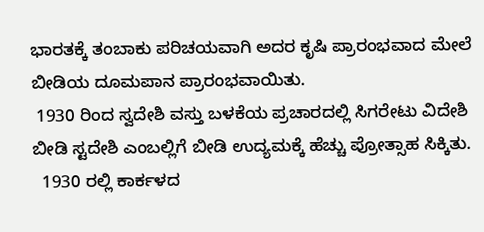ಭಾರತಕ್ಕೆ ತಂಬಾಕು ಪರಿಚಯವಾಗಿ ಅದರ ಕೃಷಿ ಪ್ರಾರಂಭವಾದ ಮೇಲೆ ಬೀಡಿಯ ದೂಮಪಾನ ಪ್ರಾರಂಭವಾಯಿತು.
 1930 ರಿಂದ ಸ್ವದೇಶಿ ವಸ್ತು ಬಳಕೆಯ ಪ್ರಚಾರದಲ್ಲಿ ಸಿಗರೇಟು ವಿದೇಶಿ ಬೀಡಿ ಸ್ಟದೇಶಿ ಎಂಬಲ್ಲಿಗೆ ಬೀಡಿ ಉದ್ಯಮಕ್ಕೆ ಹೆಚ್ಚು ಪ್ರೋತ್ಸಾಹ ಸಿಕ್ಕಿತು.
  1930 ರಲ್ಲಿ ಕಾರ್ಕಳದ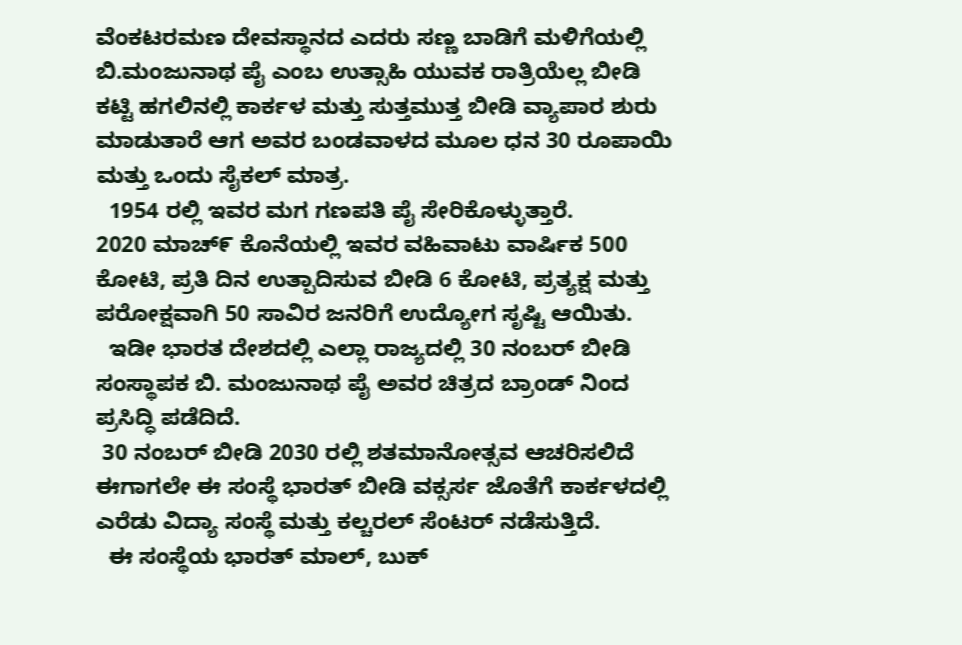ವೆಂಕಟರಮಣ ದೇವಸ್ಥಾನದ ಎದರು ಸಣ್ಣ ಬಾಡಿಗೆ ಮಳಿಗೆಯಲ್ಲಿ ಬಿ.ಮಂಜುನಾಥ ಪೈ ಎಂಬ ಉತ್ಸಾಹಿ ಯುವಕ ರಾತ್ರಿಯೆಲ್ಲ ಬೀಡಿ ಕಟ್ಟಿ ಹಗಲಿನಲ್ಲಿ ಕಾರ್ಕಳ ಮತ್ತು ಸುತ್ತಮುತ್ತ ಬೀಡಿ ವ್ಯಾಪಾರ ಶುರು ಮಾಡುತಾರೆ ಆಗ ಅವರ ಬಂಡವಾಳದ ಮೂಲ ಧನ 30 ರೂಪಾಯಿ ಮತ್ತು ಒಂದು ಸೈಕಲ್ ಮಾತ್ರ.
  1954 ರಲ್ಲಿ ಇವರ ಮಗ ಗಣಪತಿ ಪೈ ಸೇರಿಕೊಳ್ಳುತ್ತಾರೆ.
2020 ಮಾಚ್೯ ಕೊನೆಯಲ್ಲಿ ಇವರ ವಹಿವಾಟು ವಾರ್ಷಿಕ 500 ಕೋಟಿ, ಪ್ರತಿ ದಿನ ಉತ್ಪಾದಿಸುವ ಬೀಡಿ 6 ಕೋಟಿ, ಪ್ರತ್ಯಕ್ಷ ಮತ್ತು ಪರೋಕ್ಷವಾಗಿ 50 ಸಾವಿರ ಜನರಿಗೆ ಉದ್ಯೋಗ ಸೃಷ್ಟಿ ಆಯಿತು.
  ಇಡೀ ಭಾರತ ದೇಶದಲ್ಲಿ ಎಲ್ಲಾ ರಾಜ್ಯದಲ್ಲಿ 30 ನಂಬರ್ ಬೀಡಿ ಸಂಸ್ಥಾಪಕ ಬಿ. ಮಂಜುನಾಥ ಪೈ ಅವರ ಚಿತ್ರದ ಬ್ರಾಂಡ್ ನಿಂದ ಪ್ರಸಿದ್ಧಿ ಪಡೆದಿದೆ.
 30 ನಂಬರ್ ಬೀಡಿ 2030 ರಲ್ಲಿ ಶತಮಾನೋತ್ಸವ ಆಚರಿಸಲಿದೆ ಈಗಾಗಲೇ ಈ ಸಂಸ್ಥೆ ಭಾರತ್ ಬೀಡಿ ವಕ್ಸರ್ಸ ಜೊತೆಗೆ ಕಾರ್ಕಳದಲ್ಲಿ ಎರೆಡು ವಿದ್ಯಾ ಸಂಸ್ಥೆ ಮತ್ತು ಕಲ್ಚರಲ್ ಸೆಂಟರ್ ನಡೆಸುತ್ತಿದೆ.
  ಈ ಸಂಸ್ಥೆಯ ಭಾರತ್ ಮಾಲ್, ಬುಕ್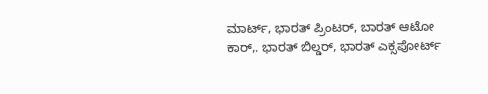ಮಾರ್ಟ್, ಭಾರತ್ ಪ್ರಿಂಟರ್, ಬಾರತ್ ಆಟೋ ಕಾರ್,. ಭಾರತ್ ಬಿಲ್ಡರ್, ಭಾರತ್ ಎಕ್ಸಪೋರ್ಟ್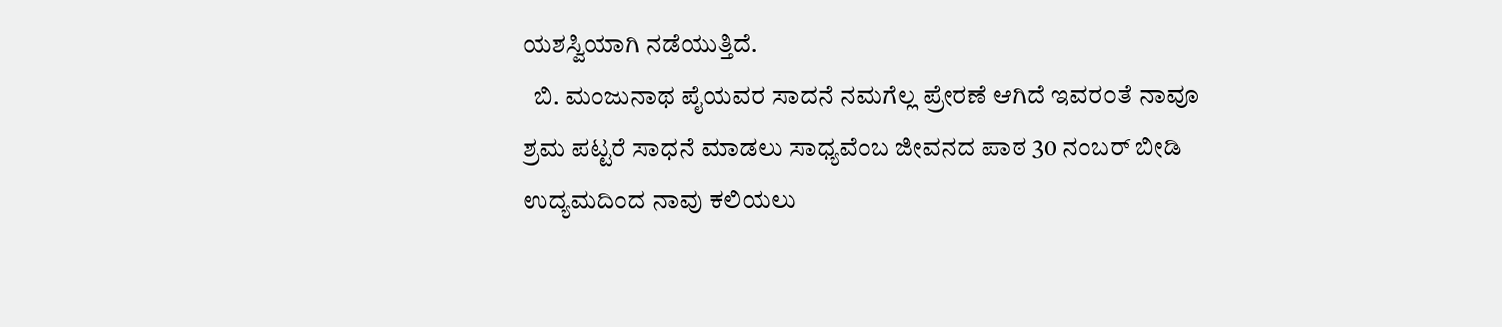ಯಶಸ್ವಿಯಾಗಿ ನಡೆಯುತ್ತಿದೆ.
  ಬಿ. ಮಂಜುನಾಥ ಪೈಯವರ ಸಾದನೆ ನಮಗೆಲ್ಲ ಪ್ರೇರಣೆ ಆಗಿದೆ ಇವರ೦ತೆ ನಾವೂ ಶ್ರಮ ಪಟ್ಟರೆ ಸಾಧನೆ ಮಾಡಲು ಸಾಧ್ಯವೆಂಬ ಜೀವನದ ಪಾಠ 30 ನಂಬರ್ ಬೀಡಿ ಉದ್ಯಮದಿಂದ ನಾವು ಕಲಿಯಲು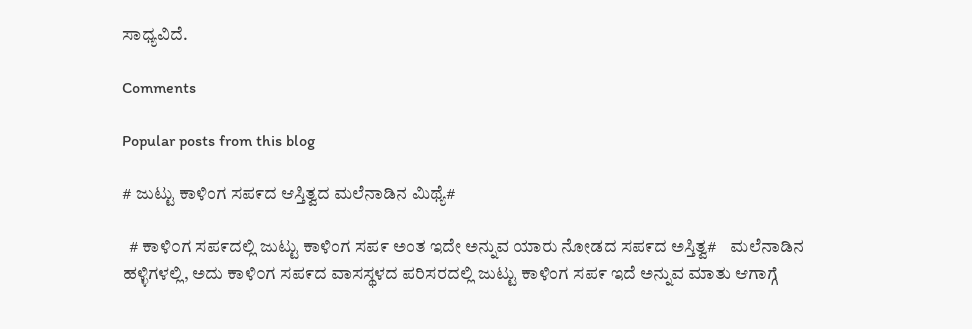ಸಾಧ್ಯವಿದೆ.

Comments

Popular posts from this blog

# ಜುಟ್ಟು ಕಾಳಿಂಗ ಸಪ೯ದ ಆಸ್ತಿತ್ವದ ಮಲೆನಾಡಿನ ಮಿಥ್ಯೆ#

  # ಕಾಳಿ೦ಗ ಸಪ೯ದಲ್ಲಿ ಜುಟ್ಟು ಕಾಳಿಂಗ ಸಪ೯ ಅಂತ ಇದೇ ಅನ್ನುವ ಯಾರು ನೋಡದ ಸಪ೯ದ ಅಸ್ತಿತ್ವ#    ಮಲೆನಾಡಿನ ಹಳ್ಳಿಗಳಲ್ಲಿ, ಅದು ಕಾಳಿ೦ಗ ಸಪ೯ದ ವಾಸಸ್ಥಳದ ಪರಿಸರದಲ್ಲಿ ಜುಟ್ಟು ಕಾಳಿಂಗ ಸಪ೯ ಇದೆ ಅನ್ನುವ ಮಾತು ಆಗಾಗ್ಗೆ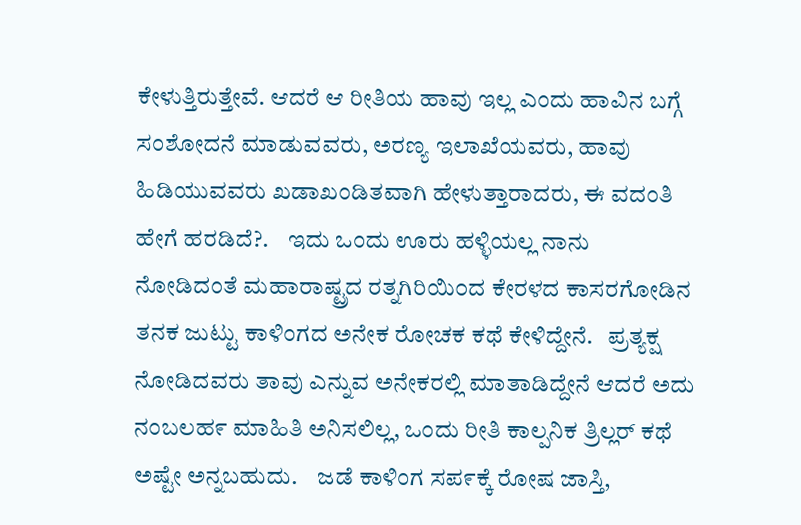ಕೇಳುತ್ತಿರುತ್ತೇವೆ. ಆದರೆ ಆ ರೀತಿಯ ಹಾವು ಇಲ್ಲ ಎಂದು ಹಾವಿನ ಬಗ್ಗೆ ಸಂಶೋದನೆ ಮಾಡುವವರು, ಅರಣ್ಯ ಇಲಾಖೆಯವರು, ಹಾವು ಹಿಡಿಯುವವರು ಖಡಾಖಂಡಿತವಾಗಿ ಹೇಳುತ್ತಾರಾದರು, ಈ ವದಂತಿ ಹೇಗೆ ಹರಡಿದೆ?.    ಇದು ಒಂದು ಊರು ಹಳ್ಳಿಯಲ್ಲ ನಾನು ನೋಡಿದಂತೆ ಮಹಾರಾಷ್ಟ್ರದ ರತ್ನಗಿರಿಯಿ೦ದ ಕೇರಳದ ಕಾಸರಗೋಡಿನ ತನಕ ಜುಟ್ಟು ಕಾಳಿಂಗದ ಅನೇಕ ರೋಚಕ ಕಥೆ ಕೇಳಿದ್ದೇನೆ.   ಪ್ರತ್ಯಕ್ಷ ನೋಡಿದವರು ತಾವು ಎನ್ನುವ ಅನೇಕರಲ್ಲಿ ಮಾತಾಡಿದ್ದೇನೆ ಆದರೆ ಅದು ನಂಬಲಹ೯ ಮಾಹಿತಿ ಅನಿಸಲಿಲ್ಲ, ಒಂದು ರೀತಿ ಕಾಲ್ಪನಿಕ ತ್ರಿಲ್ಲರ್ ಕಥೆ ಅಷ್ಟೇ ಅನ್ನಬಹುದು.    ಜಡೆ ಕಾಳಿಂಗ ಸಪ೯ಕ್ಕೆ ರೋಷ ಜಾಸ್ತಿ,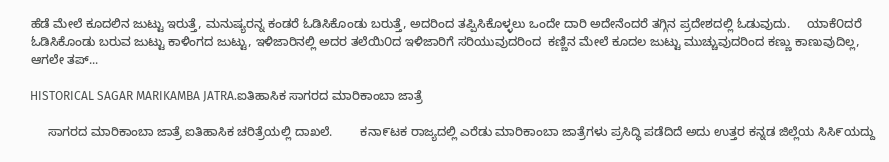ಹೆಡೆ ಮೇಲೆ ಕೂದಲಿನ ಜುಟ್ಟು ಇರುತ್ತೆ, ಮನುಷ್ಯರನ್ನ ಕಂಡರೆ ಓಡಿಸಿಕೊಂಡು ಬರುತ್ತೆ, ಅದರಿಂದ ತಪ್ಪಿಸಿಕೊಳ್ಳಲು ಒಂದೇ ದಾರಿ ಅದೇನೆಂದರೆ ತಗ್ಗಿನ ಪ್ರದೇಶದಲ್ಲಿ ಓಡುವುದು.     ಯಾಕೆ೦ದರೆ ಓಡಿಸಿಕೊಂಡು ಬರುವ ಜುಟ್ಟು ಕಾಳಿಂಗದ ಜುಟ್ಟು, ಇಳಿಜಾರಿನಲ್ಲಿ ಅದರ ತಲೆಯಿ೦ದ ಇಳಿಜಾರಿಗೆ ಸರಿಯುವುದರಿಂದ  ಕಣ್ಣಿನ ಮೇಲೆ ಕೂದಲ ಜುಟ್ಟು ಮುಚ್ಚುವುದರಿಂದ ಕಣ್ಣು ಕಾಣುವುದಿಲ್ಲ, ಆಗಲೇ ತಪ್...

HISTORICAL SAGAR MARIKAMBA JATRA.ಐತಿಹಾಸಿಕ ಸಾಗರದ ಮಾರಿಕಾಂಬಾ ಜಾತ್ರೆ

     ಸಾಗರದ ಮಾರಿಕಾಂಬಾ ಜಾತ್ರೆ ಐತಿಹಾಸಿಕ ಚರಿತ್ರೆಯಲ್ಲಿ ದಾಖಲೆ.        ಕನಾ೯ಟಕ ರಾಜ್ಯದಲ್ಲಿ ಎರೆಡು ಮಾರಿಕಾಂಬಾ ಜಾತ್ರೆಗಳು ಪ್ರಸಿದ್ಧಿ ಪಡೆದಿದೆ ಅದು ಉತ್ತರ ಕನ್ನಡ ಜಿಲ್ಲೆಯ ಸಿಸಿ೯ಯದ್ದು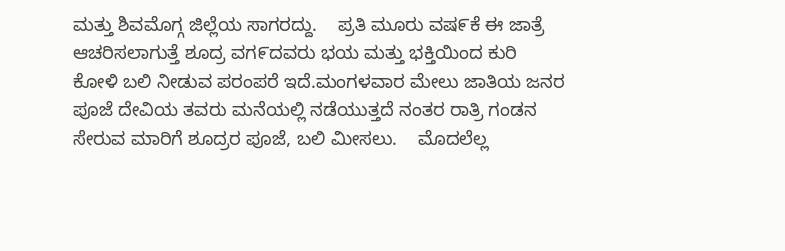ಮತ್ತು ಶಿವಮೊಗ್ಗ ಜಿಲ್ಲೆಯ ಸಾಗರದ್ದು.    ಪ್ರತಿ ಮೂರು ವಷ೯ಕೆ ಈ ಜಾತ್ರೆ ಆಚರಿಸಲಾಗುತ್ತೆ ಶೂದ್ರ ವಗ೯ದವರು ಭಯ ಮತ್ತು ಭಕ್ತಿಯಿಂದ ಕುರಿ ಕೋಳಿ ಬಲಿ ನೀಡುವ ಪರಂಪರೆ ಇದೆ.ಮಂಗಳವಾರ ಮೇಲು ಜಾತಿಯ ಜನರ ಪೂಜೆ ದೇವಿಯ ತವರು ಮನೆಯಲ್ಲಿ ನಡೆಯುತ್ತದೆ ನಂತರ ರಾತ್ರಿ ಗಂಡನ ಸೇರುವ ಮಾರಿಗೆ ಶೂದ್ರರ ಪೂಜೆ, ಬಲಿ ಮೀಸಲು.    ಮೊದಲೆಲ್ಲ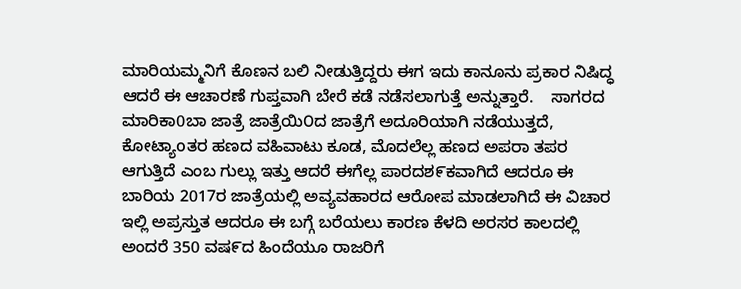ಮಾರಿಯಮ್ಮನಿಗೆ ಕೊಣನ ಬಲಿ ನೀಡುತ್ತಿದ್ದರು ಈಗ ಇದು ಕಾನೂನು ಪ್ರಕಾರ ನಿಷಿದ್ಧ ಆದರೆ ಈ ಆಚಾರಣೆ ಗುಪ್ತವಾಗಿ ಬೇರೆ ಕಡೆ ನಡೆಸಲಾಗುತ್ತೆ ಅನ್ನುತ್ತಾರೆ.    ಸಾಗರದ ಮಾರಿಕಾ0ಬಾ ಜಾತ್ರೆ ಜಾತ್ರೆಯಿ೦ದ ಜಾತ್ರೆಗೆ ಅದೂರಿಯಾಗಿ ನಡೆಯುತ್ತದೆ, ಕೋಟ್ಯಾoತರ ಹಣದ ವಹಿವಾಟು ಕೂಡ, ಮೊದಲೆಲ್ಲ ಹಣದ ಅಪರಾ ತಪರ ಆಗುತ್ತಿದೆ ಎಂಬ ಗುಲ್ಲು ಇತ್ತು ಆದರೆ ಈಗೆಲ್ಲ ಪಾರದಶ೯ಕವಾಗಿದೆ ಆದರೂ ಈ ಬಾರಿಯ 2017ರ ಜಾತ್ರೆಯಲ್ಲಿ ಅವ್ಯವಹಾರದ ಆರೋಪ ಮಾಡಲಾಗಿದೆ ಈ ವಿಚಾರ ಇಲ್ಲಿ ಅಪ್ರಸ್ತುತ ಆದರೂ ಈ ಬಗ್ಗೆ ಬರೆಯಲು ಕಾರಣ ಕೆಳದಿ ಅರಸರ ಕಾಲದಲ್ಲಿ ಅಂದರೆ 350 ವಷ೯ದ ಹಿಂದೆಯೂ ರಾಜರಿಗೆ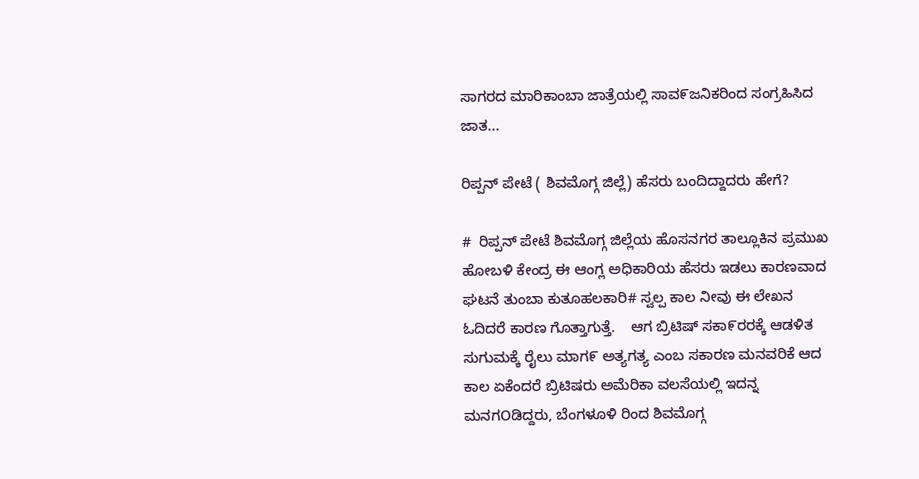ಸಾಗರದ ಮಾರಿಕಾಂಬಾ ಜಾತ್ರೆಯಲ್ಲಿ ಸಾವ೯ಜನಿಕರಿಂದ ಸಂಗ್ರಹಿಸಿದ ಜಾತ...

ರಿಪ್ಪನ್ ಪೇಟೆ ( ಶಿವಮೊಗ್ಗ ಜಿಲ್ಲೆ) ಹೆಸರು ಬಂದಿದ್ದಾದರು ಹೇಗೆ?

#  ರಿಪ್ಪನ್ ಪೇಟೆ ಶಿವಮೊಗ್ಗ ಜಿಲ್ಲೆಯ ಹೊಸನಗರ ತಾಲ್ಲೂಕಿನ ಪ್ರಮುಖ ಹೋಬಳಿ ಕೇಂದ್ರ ಈ ಆಂಗ್ಲ ಅಧಿಕಾರಿಯ ಹೆಸರು ಇಡಲು ಕಾರಣವಾದ ಘಟನೆ ತುಂಬಾ ಕುತೂಹಲಕಾರಿ# ಸ್ವಲ್ಪ ಕಾಲ ನೀವು ಈ ಲೇಖನ ಓದಿದರೆ ಕಾರಣ ಗೊತ್ತಾಗುತ್ತೆ.    ಆಗ ಬ್ರಿಟಿಷ್ ಸಕಾ೯ರರಕ್ಕೆ ಆಡಳಿತ ಸುಗುಮಕ್ಕೆ ರೈಲು ಮಾಗ೯ ಅತ್ಯಗತ್ಯ ಎಂಬ ಸಕಾರಣ ಮನವರಿಕೆ ಆದ ಕಾಲ ಏಕೆಂದರೆ ಬ್ರಿಟಿಷರು ಅಮೆರಿಕಾ ವಲಸೆಯಲ್ಲಿ ಇದನ್ನ ಮನಗOಡಿದ್ದರು, ಬೆಂಗಳೂಳಿ ರಿಂದ ಶಿವಮೊಗ್ಗ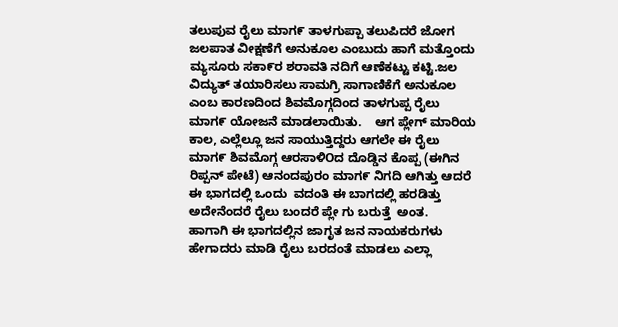ತಲುಪುವ ರೈಲು ಮಾಗ೯ ತಾಳಗುಪ್ಪಾ ತಲುಪಿದರೆ ಜೋಗ ಜಲಪಾತ ವೀಕ್ಷಣೆಗೆ ಅನುಕೂಲ ಎಂಬುದು ಹಾಗೆ ಮತ್ತೊಂದು ಮ್ಯಸೂರು ಸಕಾ೯ರ ಶರಾವತಿ ನದಿಗೆ ಆಣೆಕಟ್ಟು ಕಟ್ಟಿ.ಜಲ ವಿದ್ಯುತ್ ತಯಾರಿಸಲು ಸಾಮಗ್ರಿ ಸಾಗಾಣಿಕೆಗೆ ಅನುಕೂಲ ಎಂಬ ಕಾರಣದಿಂದ ಶಿವಮೊಗ್ಗದಿಂದ ತಾಳಗುಪ್ಪ ರೈಲು ಮಾಗ೯ ಯೋಜನೆ ಮಾಡಲಾಯಿತು.    ಆಗ ಪ್ಲೇಗ್ ಮಾರಿಯ ಕಾಲ, ಎಲ್ಲೆಲ್ಲೂ ಜನ ಸಾಯುತ್ತಿದ್ದರು ಆಗಲೇ ಈ ರೈಲು ಮಾಗ೯ ಶಿವಮೊಗ್ಗ ಆರಸಾಳಿOದ ದೊಡ್ಡಿನ ಕೊಪ್ಪ (ಈಗಿನ ರಿಪ್ಪನ್ ಪೇಟೆ) ಆನಂದಪುರಂ ಮಾಗ೯ ನಿಗದಿ ಆಗಿತ್ತು ಆದರೆ ಈ ಭಾಗದಲ್ಲಿ ಒಂದು  ವದಂತಿ ಈ ಬಾಗದಲ್ಲಿ ಹರಡಿತ್ತು ಅದೇನೆಂದರೆ ರೈಲು ಬಂದರೆ ಪ್ಲೇ ಗು ಬರುತ್ತೆ  ಅಂತ.    ಹಾಗಾಗಿ ಈ ಭಾಗದಲ್ಲಿನ ಜಾಗೃತ ಜನ ನಾಯಕರುಗಳು ಹೇಗಾದರು ಮಾಡಿ ರೈಲು ಬರದಂತೆ ಮಾಡಲು ಎಲ್ಲಾ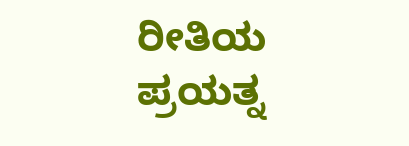ರೀತಿಯ ಪ್ರಯತ್ನ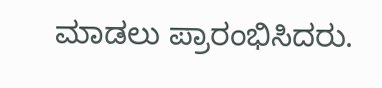ಮಾಡಲು ಪ್ರಾರಂಭಿಸಿದರು.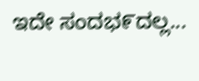ಇದೇ ಸಂದಭ೯ದಲ್ಲ...